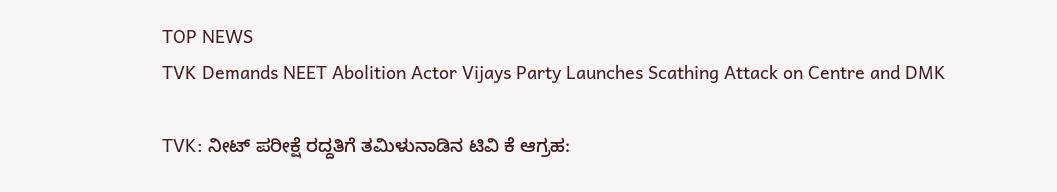TOP NEWS
TVK Demands NEET Abolition Actor Vijays Party Launches Scathing Attack on Centre and DMK

TVK: ನೀಟ್ ಪರೀಕ್ಷೆ ರದ್ದತಿಗೆ ತಮಿಳುನಾಡಿನ ಟಿವಿ ಕೆ ಆಗ್ರಹ: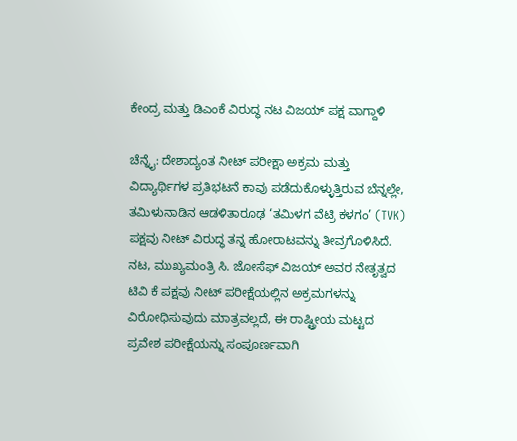ಕೇಂದ್ರ ಮತ್ತು ಡಿಎಂಕೆ ವಿರುದ್ಧ ನಟ ವಿಜಯ್ ಪಕ್ಷ ವಾಗ್ದಾಳಿ

ಚೆನ್ನೈ: ದೇಶಾದ್ಯಂತ ನೀಟ್ ಪರೀಕ್ಷಾ ಅಕ್ರಮ ಮತ್ತು ವಿದ್ಯಾರ್ಥಿಗಳ ಪ್ರತಿಭಟನೆ ಕಾವು ಪಡೆದುಕೊಳ್ಳುತ್ತಿರುವ ಬೆನ್ನಲ್ಲೇ, ತಮಿಳುನಾಡಿನ ಆಡಳಿತಾರೂಢ ‘ತಮಿಳಗ ವೆಟ್ರಿ ಕಳಗಂ’ (TVK) ಪಕ್ಷವು ನೀಟ್ ವಿರುದ್ಧ ತನ್ನ ಹೋರಾಟವನ್ನು ತೀವ್ರಗೊಳಿಸಿದೆ. ನಟ, ಮುಖ್ಯಮಂತ್ರಿ ಸಿ. ಜೋಸೆಫ್ ವಿಜಯ್ ಅವರ ನೇತೃತ್ವದ ಟಿವಿ ಕೆ ಪಕ್ಷವು ನೀಟ್ ಪರೀಕ್ಷೆಯಲ್ಲಿನ ಅಕ್ರಮಗಳನ್ನು ವಿರೋಧಿಸುವುದು ಮಾತ್ರವಲ್ಲದೆ, ಈ ರಾಷ್ಟ್ರೀಯ ಮಟ್ಟದ ಪ್ರವೇಶ ಪರೀಕ್ಷೆಯನ್ನು ಸಂಪೂರ್ಣವಾಗಿ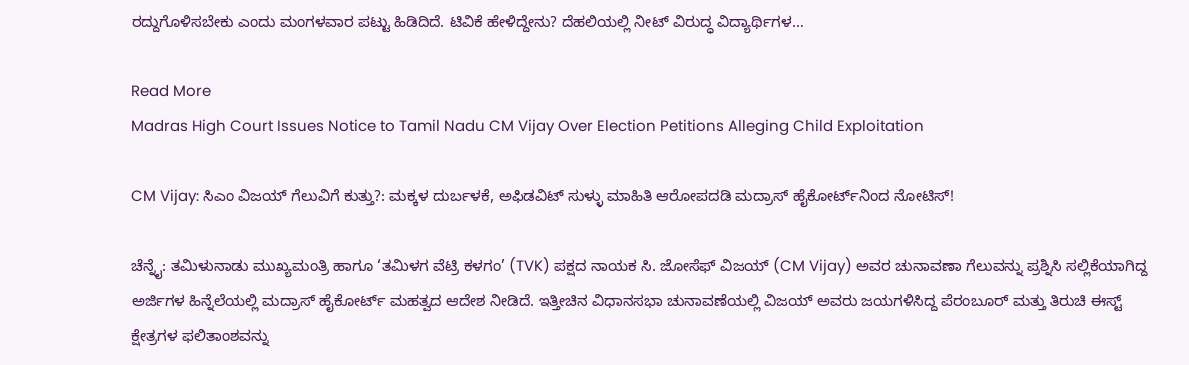ರದ್ದುಗೊಳಿಸಬೇಕು ಎಂದು ಮಂಗಳವಾರ ಪಟ್ಟು ಹಿಡಿದಿದೆ. ಟಿವಿಕೆ ಹೇಳಿದ್ದೇನು? ದೆಹಲಿಯಲ್ಲಿ ನೀಟ್ ವಿರುದ್ಧ ವಿದ್ಯಾರ್ಥಿಗಳ…

Read More
Madras High Court Issues Notice to Tamil Nadu CM Vijay Over Election Petitions Alleging Child Exploitation

CM Vijay: ಸಿಎಂ ವಿಜಯ್ ಗೆಲುವಿಗೆ ಕುತ್ತು?: ಮಕ್ಕಳ ದುರ್ಬಳಕೆ, ಅಫಿಡವಿಟ್ ಸುಳ್ಳು ಮಾಹಿತಿ ಆರೋಪದಡಿ ಮದ್ರಾಸ್ ಹೈಕೋರ್ಟ್‌ನಿಂದ ನೋಟಿಸ್!

ಚೆನ್ನೈ: ತಮಿಳುನಾಡು ಮುಖ್ಯಮಂತ್ರಿ ಹಾಗೂ ‘ತಮಿಳಗ ವೆಟ್ರಿ ಕಳಗಂ’ (TVK) ಪಕ್ಷದ ನಾಯಕ ಸಿ. ಜೋಸೆಫ್ ವಿಜಯ್ (CM Vijay) ಅವರ ಚುನಾವಣಾ ಗೆಲುವನ್ನು ಪ್ರಶ್ನಿಸಿ ಸಲ್ಲಿಕೆಯಾಗಿದ್ದ ಅರ್ಜಿಗಳ ಹಿನ್ನೆಲೆಯಲ್ಲಿ ಮದ್ರಾಸ್ ಹೈಕೋರ್ಟ್ ಮಹತ್ವದ ಆದೇಶ ನೀಡಿದೆ. ಇತ್ತೀಚಿನ ವಿಧಾನಸಭಾ ಚುನಾವಣೆಯಲ್ಲಿ ವಿಜಯ್ ಅವರು ಜಯಗಳಿಸಿದ್ದ ಪೆರಂಬೂರ್ ಮತ್ತು ತಿರುಚಿ ಈಸ್ಟ್ ಕ್ಷೇತ್ರಗಳ ಫಲಿತಾಂಶವನ್ನು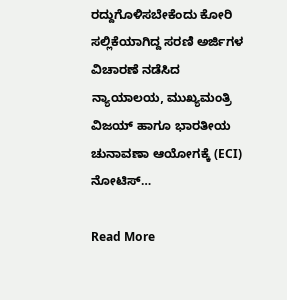ರದ್ದುಗೊಳಿಸಬೇಕೆಂದು ಕೋರಿ ಸಲ್ಲಿಕೆಯಾಗಿದ್ದ ಸರಣಿ ಅರ್ಜಿಗಳ ವಿಚಾರಣೆ ನಡೆಸಿದ ನ್ಯಾಯಾಲಯ, ಮುಖ್ಯಮಂತ್ರಿ ವಿಜಯ್ ಹಾಗೂ ಭಾರತೀಯ ಚುನಾವಣಾ ಆಯೋಗಕ್ಕೆ (ECI) ನೋಟಿಸ್…

Read More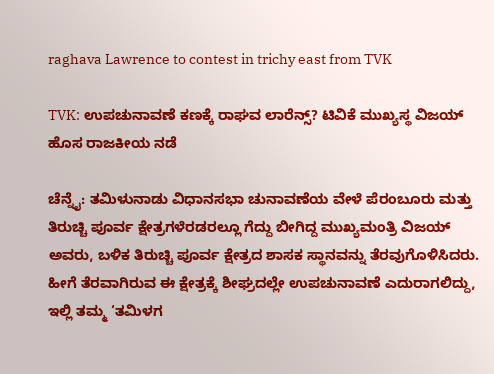raghava Lawrence to contest in trichy east from TVK

TVK: ಉಪಚುನಾವಣೆ ಕಣಕ್ಕೆ ರಾಘವ ಲಾರೆನ್ಸ್? ಟಿವಿಕೆ ಮುಖ್ಯಸ್ಥ ವಿಜಯ್ ಹೊಸ ರಾಜಕೀಯ ನಡೆ

ಚೆನ್ನೈ: ತಮಿಳುನಾಡು ವಿಧಾನಸಭಾ ಚುನಾವಣೆಯ ವೇಳೆ ಪೆರಂಬೂರು ಮತ್ತು ತಿರುಚ್ಚಿ ಪೂರ್ವ ಕ್ಷೇತ್ರಗಳೆರಡರಲ್ಲೂ ಗೆದ್ದು ಬೀಗಿದ್ದ ಮುಖ್ಯಮಂತ್ರಿ ವಿಜಯ್ ಅವರು, ಬಳಿಕ ತಿರುಚ್ಚಿ ಪೂರ್ವ ಕ್ಷೇತ್ರದ ಶಾಸಕ ಸ್ಥಾನವನ್ನು ತೆರವುಗೊಳಿಸಿದರು. ಹೀಗೆ ತೆರವಾಗಿರುವ ಈ ಕ್ಷೇತ್ರಕ್ಕೆ ಶೀಘ್ರದಲ್ಲೇ ಉಪಚುನಾವಣೆ ಎದುರಾಗಲಿದ್ದು, ಇಲ್ಲಿ ತಮ್ಮ ‘ತಮಿಳಗ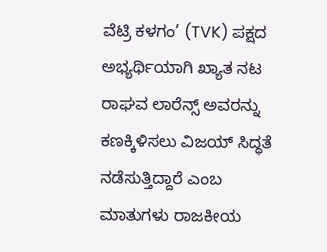ವೆಟ್ರಿ ಕಳಗಂ’ (TVK) ಪಕ್ಷದ ಅಭ್ಯರ್ಥಿಯಾಗಿ ಖ್ಯಾತ ನಟ ರಾಘವ ಲಾರೆನ್ಸ್ ಅವರನ್ನು ಕಣಕ್ಕಿಳಿಸಲು ವಿಜಯ್ ಸಿದ್ಧತೆ ನಡೆಸುತ್ತಿದ್ದಾರೆ ಎಂಬ ಮಾತುಗಳು ರಾಜಕೀಯ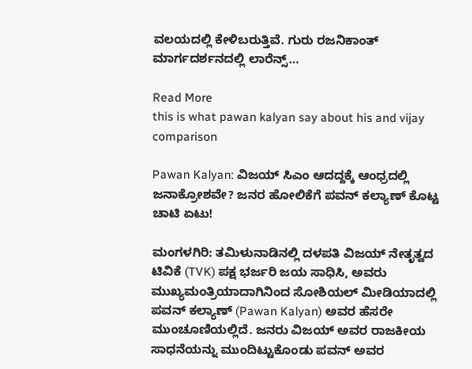ವಲಯದಲ್ಲಿ ಕೇಳಿಬರುತ್ತಿವೆ. ಗುರು ರಜನಿಕಾಂತ್ ಮಾರ್ಗದರ್ಶನದಲ್ಲಿ ಲಾರೆನ್ಸ್…

Read More
this is what pawan kalyan say about his and vijay comparison

Pawan Kalyan: ವಿಜಯ್ ಸಿಎಂ ಆದದ್ದಕ್ಕೆ ಆಂಧ್ರದಲ್ಲಿ ಜನಾಕ್ರೋಶವೇ? ಜನರ ಹೋಲಿಕೆಗೆ ಪವನ್ ಕಲ್ಯಾಣ್ ಕೊಟ್ಟ ಚಾಟಿ ಏಟು!

ಮಂಗಳಗಿರಿ: ತಮಿಳುನಾಡಿನಲ್ಲಿ ದಳಪತಿ ವಿಜಯ್ ನೇತೃತ್ವದ ಟಿವಿಕೆ (TVK) ಪಕ್ಷ ಭರ್ಜರಿ ಜಯ ಸಾಧಿಸಿ, ಅವರು ಮುಖ್ಯಮಂತ್ರಿಯಾದಾಗಿನಿಂದ ಸೋಶಿಯಲ್ ಮೀಡಿಯಾದಲ್ಲಿ ಪವನ್ ಕಲ್ಯಾಣ್ (Pawan Kalyan) ಅವರ ಹೆಸರೇ ಮುಂಚೂಣಿಯಲ್ಲಿದೆ. ಜನರು ವಿಜಯ್ ಅವರ ರಾಜಕೀಯ ಸಾಧನೆಯನ್ನು ಮುಂದಿಟ್ಟುಕೊಂಡು ಪವನ್ ಅವರ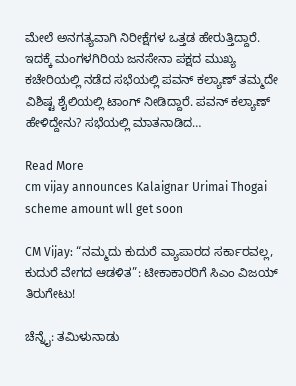ಮೇಲೆ ಅನಗತ್ಯವಾಗಿ ನಿರೀಕ್ಷೆಗಳ ಒತ್ತಡ ಹೇರುತ್ತಿದ್ದಾರೆ. ಇದಕ್ಕೆ ಮಂಗಳಗಿರಿಯ ಜನಸೇನಾ ಪಕ್ಷದ ಮುಖ್ಯ ಕಚೇರಿಯಲ್ಲಿ ನಡೆದ ಸಭೆಯಲ್ಲಿ ಪವನ್ ಕಲ್ಯಾಣ್ ತಮ್ಮದೇ ವಿಶಿಷ್ಟ ಶೈಲಿಯಲ್ಲಿ ಟಾಂಗ್ ನೀಡಿದ್ದಾರೆ. ಪವನ್‌ ಕಲ್ಯಾಣ್‌ ಹೇಳಿದ್ದೇನು? ಸಭೆಯಲ್ಲಿ ಮಾತನಾಡಿದ…

Read More
cm vijay announces Kalaignar Urimai Thogai scheme amount wll get soon

CM Vijay: “ನಮ್ಮದು ಕುದುರೆ ವ್ಯಾಪಾರದ ಸರ್ಕಾರವಲ್ಲ, ಕುದುರೆ ವೇಗದ ಆಡಳಿತ”: ಟೀಕಾಕಾರರಿಗೆ ಸಿಎಂ ವಿಜಯ್ ತಿರುಗೇಟು!

ಚೆನ್ನೈ: ತಮಿಳುನಾಡು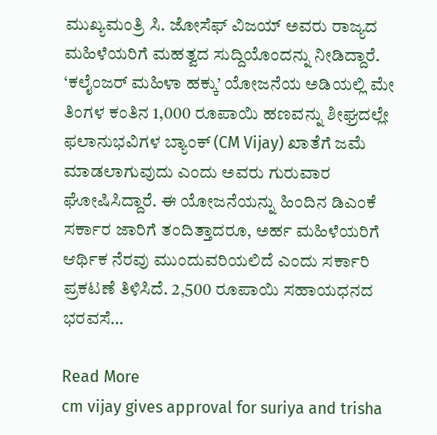ಮುಖ್ಯಮಂತ್ರಿ ಸಿ. ಜೋಸೆಫ್ ವಿಜಯ್ ಅವರು ರಾಜ್ಯದ ಮಹಿಳೆಯರಿಗೆ ಮಹತ್ವದ ಸುದ್ದಿಯೊಂದನ್ನು ನೀಡಿದ್ದಾರೆ. ‘ಕಲೈಂಜರ್ ಮಹಿಳಾ ಹಕ್ಕು’ ಯೋಜನೆಯ ಅಡಿಯಲ್ಲಿ ಮೇ ತಿಂಗಳ ಕಂತಿನ 1,000 ರೂಪಾಯಿ ಹಣವನ್ನು ಶೀಘ್ರದಲ್ಲೇ ಫಲಾನುಭವಿಗಳ ಬ್ಯಾಂಕ್ (CM Vijay) ಖಾತೆಗೆ ಜಮೆ ಮಾಡಲಾಗುವುದು ಎಂದು ಅವರು ಗುರುವಾರ ಘೋಷಿಸಿದ್ದಾರೆ. ಈ ಯೋಜನೆಯನ್ನು ಹಿಂದಿನ ಡಿಎಂಕೆ ಸರ್ಕಾರ ಜಾರಿಗೆ ತಂದಿತ್ತಾದರೂ, ಅರ್ಹ ಮಹಿಳೆಯರಿಗೆ ಆರ್ಥಿಕ ನೆರವು ಮುಂದುವರಿಯಲಿದೆ ಎಂದು ಸರ್ಕಾರಿ ಪ್ರಕಟಣೆ ತಿಳಿಸಿದೆ. 2,500 ರೂಪಾಯಿ ಸಹಾಯಧನದ ಭರವಸೆ…

Read More
cm vijay gives approval for suriya and trisha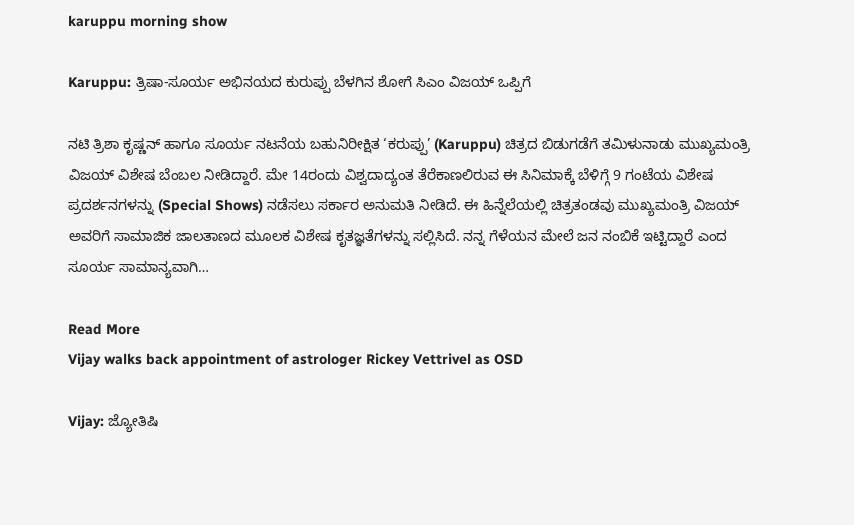karuppu morning show

Karuppu: ತ್ರಿಷಾ-ಸೂರ್ಯ ಅಭಿನಯದ ಕುರುಪ್ಪು ಬೆಳಗಿನ ಶೋಗೆ ಸಿಎಂ ವಿಜಯ್‌ ಒಪ್ಪಿಗೆ

ನಟಿ ತ್ರಿಶಾ ಕೃಷ್ಣನ್ ಹಾಗೂ ಸೂರ್ಯ ನಟನೆಯ ಬಹುನಿರೀಕ್ಷಿತ ‘ಕರುಪ್ಪು’ (Karuppu) ಚಿತ್ರದ ಬಿಡುಗಡೆಗೆ ತಮಿಳುನಾಡು ಮುಖ್ಯಮಂತ್ರಿ ವಿಜಯ್ ವಿಶೇಷ ಬೆಂಬಲ ನೀಡಿದ್ದಾರೆ. ಮೇ 14ರಂದು ವಿಶ್ವದಾದ್ಯಂತ ತೆರೆಕಾಣಲಿರುವ ಈ ಸಿನಿಮಾಕ್ಕೆ ಬೆಳಿಗ್ಗೆ 9 ಗಂಟೆಯ ವಿಶೇಷ ಪ್ರದರ್ಶನಗಳನ್ನು (Special Shows) ನಡೆಸಲು ಸರ್ಕಾರ ಅನುಮತಿ ನೀಡಿದೆ. ಈ ಹಿನ್ನೆಲೆಯಲ್ಲಿ ಚಿತ್ರತಂಡವು ಮುಖ್ಯಮಂತ್ರಿ ವಿಜಯ್ ಅವರಿಗೆ ಸಾಮಾಜಿಕ ಜಾಲತಾಣದ ಮೂಲಕ ವಿಶೇಷ ಕೃತಜ್ಞತೆಗಳನ್ನು ಸಲ್ಲಿಸಿದೆ. ನನ್ನ ಗೆಳೆಯನ ಮೇಲೆ ಜನ ನಂಬಿಕೆ ಇಟ್ಟಿದ್ದಾರೆ ಎಂದ ಸೂರ್ಯ ಸಾಮಾನ್ಯವಾಗಿ…

Read More
Vijay walks back appointment of astrologer Rickey Vettrivel as OSD

Vijay: ಜ್ಯೋತಿಷಿ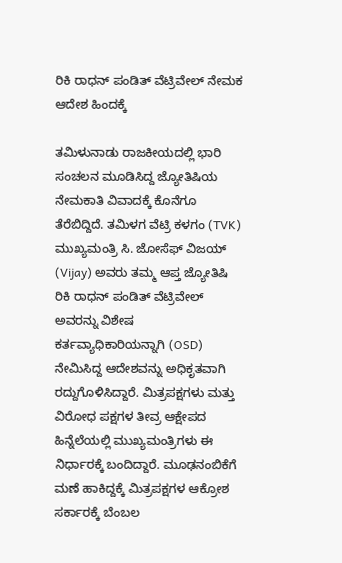ರಿಕಿ ರಾಧನ್ ಪಂಡಿತ್ ವೆಟ್ರಿವೇಲ್ ನೇಮಕ ಆದೇಶ ಹಿಂದಕ್ಕೆ

ತಮಿಳುನಾಡು ರಾಜಕೀಯದಲ್ಲಿ ಭಾರಿ ಸಂಚಲನ ಮೂಡಿಸಿದ್ದ ಜ್ಯೋತಿಷಿಯ ನೇಮಕಾತಿ ವಿವಾದಕ್ಕೆ ಕೊನೆಗೂ ತೆರೆಬಿದ್ದಿದೆ. ತಮಿಳಗ ವೆಟ್ರಿ ಕಳಗಂ (TVK) ಮುಖ್ಯಮಂತ್ರಿ ಸಿ. ಜೋಸೆಫ್ ವಿಜಯ್ (Vijay) ಅವರು ತಮ್ಮ ಆಪ್ತ ಜ್ಯೋತಿಷಿ ರಿಕಿ ರಾಧನ್ ಪಂಡಿತ್ ವೆಟ್ರಿವೇಲ್ ಅವರನ್ನು ವಿಶೇಷ ಕರ್ತವ್ಯಾಧಿಕಾರಿಯನ್ನಾಗಿ (OSD) ನೇಮಿಸಿದ್ದ ಆದೇಶವನ್ನು ಅಧಿಕೃತವಾಗಿ ರದ್ದುಗೊಳಿಸಿದ್ದಾರೆ. ಮಿತ್ರಪಕ್ಷಗಳು ಮತ್ತು ವಿರೋಧ ಪಕ್ಷಗಳ ತೀವ್ರ ಆಕ್ಷೇಪದ ಹಿನ್ನೆಲೆಯಲ್ಲಿ ಮುಖ್ಯಮಂತ್ರಿಗಳು ಈ ನಿರ್ಧಾರಕ್ಕೆ ಬಂದಿದ್ದಾರೆ. ಮೂಢನಂಬಿಕೆಗೆ ಮಣೆ ಹಾಕಿದ್ದಕ್ಕೆ ಮಿತ್ರಪಕ್ಷಗಳ ಆಕ್ರೋಶ ಸರ್ಕಾರಕ್ಕೆ ಬೆಂಬಲ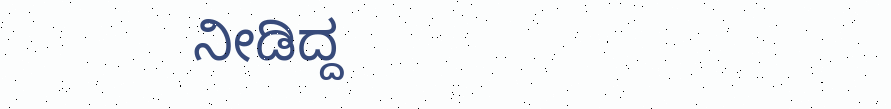ನೀಡಿದ್ದ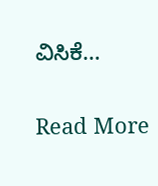ವಿಸಿಕೆ…

Read More